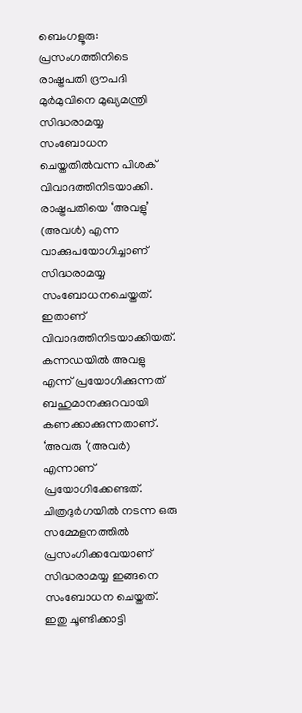ബെംഗളൂരു: പ്രസംഗത്തിനിടെ രാഷ്ട്രപതി ദ്രൗപദി മുർമുവിനെ മുഖ്യമന്ത്രി സിദ്ധരാമയ്യ സംബോധന ചെയ്തതിൽവന്ന പിശക് വിവാദത്തിനിടയാക്കി. രാഷ്ട്രപതിയെ ‘അവളു’ (അവൾ) എന്ന വാക്കുപയോഗിച്ചാണ് സിദ്ധരാമയ്യ സംബോധനചെയ്തത്. ഇതാണ് വിവാദത്തിനിടയാക്കിയത്. കന്നഡയിൽ അവളു എന്ന് പ്രയോഗിക്കുന്നത് ബഹുമാനക്കുറവായി കണക്കാക്കുന്നതാണ്. ‘അവരു ‘(അവർ) എന്നാണ് പ്രയോഗിക്കേണ്ടത്.
ചിത്രദുർഗയിൽ നടന്ന ഒരു സമ്മേളനത്തിൽ പ്രസംഗിക്കവേയാണ് സിദ്ധരാമയ്യ ഇങ്ങനെ സംബോധന ചെയ്തത്. ഇതു ചൂണ്ടിക്കാട്ടി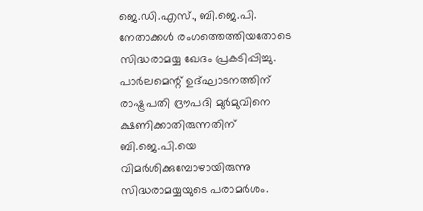ജെ.ഡി.എസ്., ബി.ജെ.പി. നേതാക്കൾ രംഗത്തെത്തിയതോടെ സിദ്ധരാമയ്യ ഖേദം പ്രകടിപ്പിച്ചു.
പാർലമെന്റ് ഉദ്ഘാടനത്തിന് രാഷ്ട്രപതി ദ്രൗപദി മുർമുവിനെ ക്ഷണിക്കാതിരുന്നതിന് ബി.ജെ.പി.യെ വിമർശിക്കുമ്പോഴായിരുന്നു സിദ്ധരാമയ്യയുടെ പരാമർശം.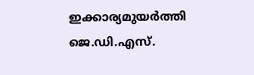ഇക്കാര്യമുയർത്തി ജെ.ഡി.എസ്.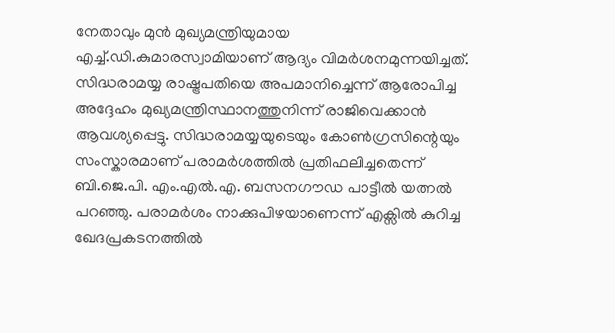നേതാവും മുൻ മുഖ്യമന്ത്രിയുമായ എച്ച്.ഡി.കുമാരസ്വാമിയാണ് ആദ്യം വിമർശനമുന്നയിച്ചത്. സിദ്ധരാമയ്യ രാഷ്ട്രപതിയെ അപമാനിച്ചെന്ന് ആരോപിച്ച അദ്ദേഹം മുഖ്യമന്ത്രിസ്ഥാനത്തുനിന്ന് രാജിവെക്കാൻ ആവശ്യപ്പെട്ടു. സിദ്ധരാമയ്യയുടെയും കോൺഗ്രസിന്റെയും സംസ്കാരമാണ് പരാമർശത്തിൽ പ്രതിഫലിച്ചതെന്ന് ബി.ജെ.പി. എം.എൽ.എ. ബസനഗൗഡ പാട്ടീൽ യത്നൽ പറഞ്ഞു. പരാമർശം നാക്കുപിഴയാണെന്ന് എക്സിൽ കുറിച്ച ഖേദപ്രകടനത്തിൽ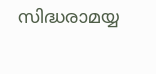സിദ്ധരാമയ്യ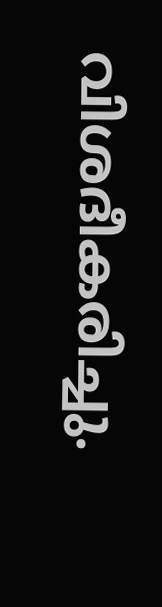വിശദീകരിച്ചു.